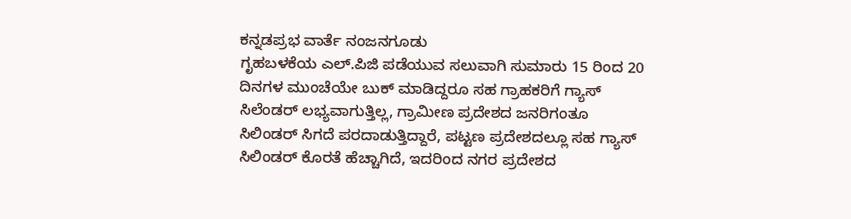ಕನ್ನಡಪ್ರಭ ವಾರ್ತೆ ನಂಜನಗೂಡು
ಗೃಹಬಳಕೆಯ ಎಲ್.ಪಿಜಿ ಪಡೆಯುವ ಸಲುವಾಗಿ ಸುಮಾರು 15 ರಿಂದ 20 ದಿನಗಳ ಮುಂಚೆಯೇ ಬುಕ್ ಮಾಡಿದ್ದರೂ ಸಹ ಗ್ರಾಹಕರಿಗೆ ಗ್ಯಾಸ್ ಸಿಲೆಂಡರ್ ಲಭ್ಯವಾಗುತ್ತಿಲ್ಲ, ಗ್ರಾಮೀಣ ಪ್ರದೇಶದ ಜನರಿಗಂತೂ ಸಿಲಿಂಡರ್ ಸಿಗದೆ ಪರದಾಡುತ್ತಿದ್ದಾರೆ, ಪಟ್ಟಣ ಪ್ರದೇಶದಲ್ಲೂ ಸಹ ಗ್ಯಾಸ್ ಸಿಲಿಂಡರ್ ಕೊರತೆ ಹೆಚ್ಚಾಗಿದೆ, ಇದರಿಂದ ನಗರ ಪ್ರದೇಶದ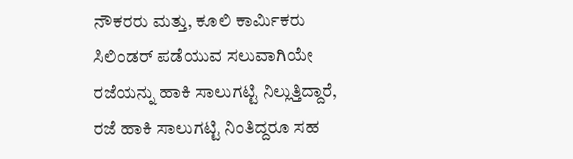ನೌಕರರು ಮತ್ತು, ಕೂಲಿ ಕಾರ್ಮಿಕರು ಸಿಲಿಂಡರ್ ಪಡೆಯುವ ಸಲುವಾಗಿಯೇ ರಜೆಯನ್ನು ಹಾಕಿ ಸಾಲುಗಟ್ಟಿ ನಿಲ್ಲುತ್ತಿದ್ದಾರೆ, ರಜೆ ಹಾಕಿ ಸಾಲುಗಟ್ಟಿ ನಿಂತಿದ್ದರೂ ಸಹ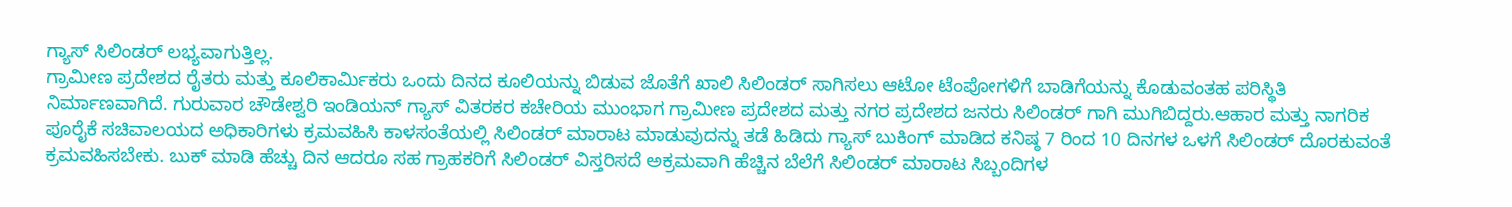ಗ್ಯಾಸ್ ಸಿಲಿಂಡರ್ ಲಭ್ಯವಾಗುತ್ತಿಲ್ಲ.
ಗ್ರಾಮೀಣ ಪ್ರದೇಶದ ರೈತರು ಮತ್ತು ಕೂಲಿಕಾರ್ಮಿಕರು ಒಂದು ದಿನದ ಕೂಲಿಯನ್ನು ಬಿಡುವ ಜೊತೆಗೆ ಖಾಲಿ ಸಿಲಿಂಡರ್ ಸಾಗಿಸಲು ಆಟೋ ಟೆಂಪೋಗಳಿಗೆ ಬಾಡಿಗೆಯನ್ನು ಕೊಡುವಂತಹ ಪರಿಸ್ಥಿತಿ ನಿರ್ಮಾಣವಾಗಿದೆ. ಗುರುವಾರ ಚೌಡೇಶ್ವರಿ ಇಂಡಿಯನ್ ಗ್ಯಾಸ್ ವಿತರಕರ ಕಚೇರಿಯ ಮುಂಭಾಗ ಗ್ರಾಮೀಣ ಪ್ರದೇಶದ ಮತ್ತು ನಗರ ಪ್ರದೇಶದ ಜನರು ಸಿಲಿಂಡರ್ ಗಾಗಿ ಮುಗಿಬಿದ್ದರು.ಆಹಾರ ಮತ್ತು ನಾಗರಿಕ ಪೂರೈಕೆ ಸಚಿವಾಲಯದ ಅಧಿಕಾರಿಗಳು ಕ್ರಮವಹಿಸಿ ಕಾಳಸಂತೆಯಲ್ಲಿ ಸಿಲಿಂಡರ್ ಮಾರಾಟ ಮಾಡುವುದನ್ನು ತಡೆ ಹಿಡಿದು ಗ್ಯಾಸ್ ಬುಕಿಂಗ್ ಮಾಡಿದ ಕನಿಷ್ಠ 7 ರಿಂದ 10 ದಿನಗಳ ಒಳಗೆ ಸಿಲಿಂಡರ್ ದೊರಕುವಂತೆ ಕ್ರಮವಹಿಸಬೇಕು. ಬುಕ್ ಮಾಡಿ ಹೆಚ್ಚು ದಿನ ಆದರೂ ಸಹ ಗ್ರಾಹಕರಿಗೆ ಸಿಲಿಂಡರ್ ವಿಸ್ತರಿಸದೆ ಅಕ್ರಮವಾಗಿ ಹೆಚ್ಚಿನ ಬೆಲೆಗೆ ಸಿಲಿಂಡರ್ ಮಾರಾಟ ಸಿಬ್ಬಂದಿಗಳ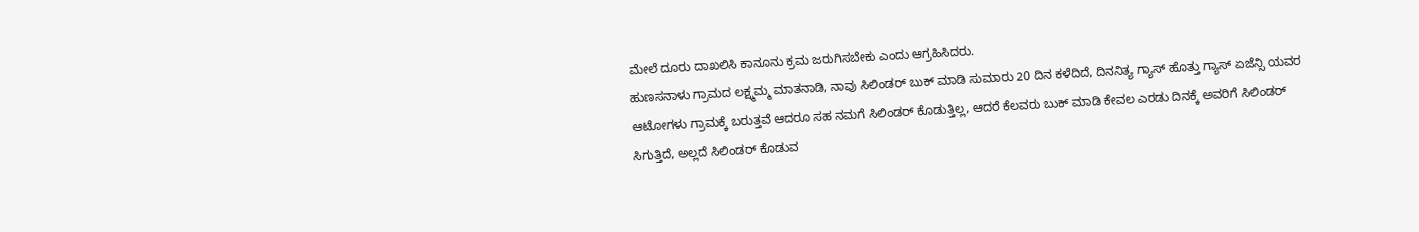ಮೇಲೆ ದೂರು ದಾಖಲಿಸಿ ಕಾನೂನು ಕ್ರಮ ಜರುಗಿಸಬೇಕು ಎಂದು ಆಗ್ರಹಿಸಿದರು.
ಹುಣಸನಾಳು ಗ್ರಾಮದ ಲಕ್ಷ್ಮಮ್ಮ ಮಾತನಾಡಿ, ನಾವು ಸಿಲಿಂಡರ್ ಬುಕ್ ಮಾಡಿ ಸುಮಾರು 20 ದಿನ ಕಳೆದಿದೆ, ದಿನನಿತ್ಯ ಗ್ಯಾಸ್ ಹೊತ್ತು ಗ್ಯಾಸ್ ಏಜೆನ್ಸಿ ಯವರ ಆಟೋಗಳು ಗ್ರಾಮಕ್ಕೆ ಬರುತ್ತವೆ ಆದರೂ ಸಹ ನಮಗೆ ಸಿಲಿಂಡರ್ ಕೊಡುತ್ತಿಲ್ಲ, ಆದರೆ ಕೆಲವರು ಬುಕ್ ಮಾಡಿ ಕೇವಲ ಎರಡು ದಿನಕ್ಕೆ ಅವರಿಗೆ ಸಿಲಿಂಡರ್ ಸಿಗುತ್ತಿದೆ, ಅಲ್ಲದೆ ಸಿಲಿಂಡರ್ ಕೊಡುವ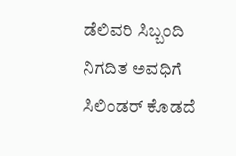ಡೆಲಿವರಿ ಸಿಬ್ಬಂದಿ ನಿಗದಿತ ಅವಧಿಗೆ ಸಿಲಿಂಡರ್ ಕೊಡದೆ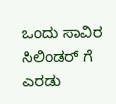ಒಂದು ಸಾವಿರ ಸಿಲಿಂಡರ್ ಗೆ ಎರಡು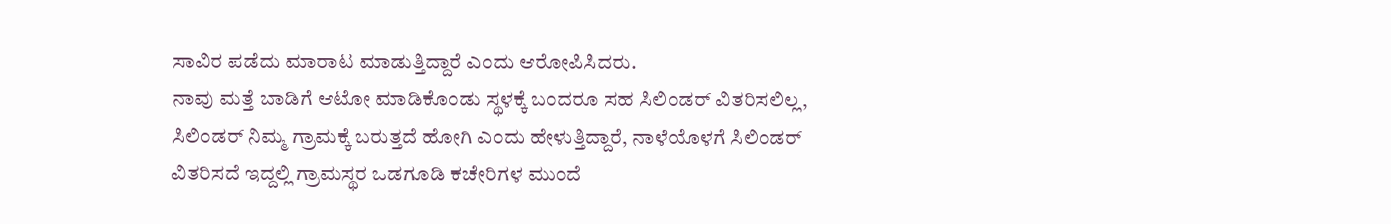ಸಾವಿರ ಪಡೆದು ಮಾರಾಟ ಮಾಡುತ್ತಿದ್ದಾರೆ ಎಂದು ಆರೋಪಿಸಿದರು.
ನಾವು ಮತ್ತೆ ಬಾಡಿಗೆ ಆಟೋ ಮಾಡಿಕೊಂಡು ಸ್ಥಳಕ್ಕೆ ಬಂದರೂ ಸಹ ಸಿಲಿಂಡರ್ ವಿತರಿಸಲಿಲ್ಲ, ಸಿಲಿಂಡರ್ ನಿಮ್ಮ ಗ್ರಾಮಕ್ಕೆ ಬರುತ್ತದೆ ಹೋಗಿ ಎಂದು ಹೇಳುತ್ತಿದ್ದಾರೆ, ನಾಳೆಯೊಳಗೆ ಸಿಲಿಂಡರ್ ವಿತರಿಸದೆ ಇದ್ದಲ್ಲಿ ಗ್ರಾಮಸ್ಥರ ಒಡಗೂಡಿ ಕಚೇರಿಗಳ ಮುಂದೆ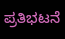ಪ್ರತಿಭಟನೆ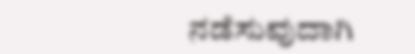ನಡೆಸುವುದಾಗಿ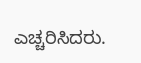ಎಚ್ಚರಿಸಿದರು.